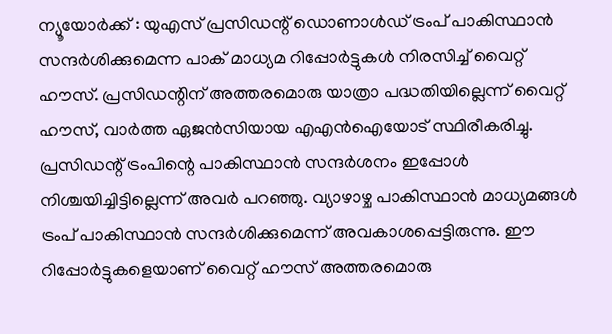ന്യൂയോർക്ക് : യുഎസ് പ്രസിഡന്റ് ഡൊണാൾഡ് ട്രംപ് പാകിസ്ഥാൻ സന്ദർശിക്കുമെന്ന പാക് മാധ്യമ റിപ്പോർട്ടുകൾ നിരസിച്ച് വൈറ്റ് ഹൗസ്. പ്രസിഡന്റിന് അത്തരമൊരു യാത്രാ പദ്ധതിയില്ലെന്ന് വൈറ്റ് ഹൗസ്, വാർത്ത ഏജൻസിയായ എഎൻഐയോട് സ്ഥിരീകരിച്ചു.
പ്രസിഡന്റ് ട്രംപിന്റെ പാകിസ്ഥാൻ സന്ദർശനം ഇപ്പോൾ നിശ്ചയിച്ചിട്ടില്ലെന്ന് അവർ പറഞ്ഞു. വ്യാഴാഴ്ച പാകിസ്ഥാൻ മാധ്യമങ്ങൾ ട്രംപ് പാകിസ്ഥാൻ സന്ദർശിക്കുമെന്ന് അവകാശപ്പെട്ടിരുന്നു. ഈ റിപ്പോർട്ടുകളെയാണ് വൈറ്റ് ഹൗസ് അത്തരമൊരു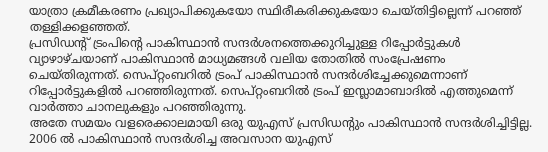യാത്രാ ക്രമീകരണം പ്രഖ്യാപിക്കുകയോ സ്ഥിരീകരിക്കുകയോ ചെയ്തിട്ടില്ലെന്ന് പറഞ്ഞ് തള്ളിക്കളഞ്ഞത്.
പ്രസിഡന്റ് ട്രംപിന്റെ പാകിസ്ഥാൻ സന്ദർശനത്തെക്കുറിച്ചുള്ള റിപ്പോർട്ടുകൾ വ്യാഴാഴ്ചയാണ് പാകിസ്ഥാൻ മാധ്യമങ്ങൾ വലിയ തോതിൽ സംപ്രേഷണം ചെയ്തിരുന്നത്. സെപ്റ്റംബറിൽ ട്രംപ് പാകിസ്ഥാൻ സന്ദർശിച്ചേക്കുമെന്നാണ് റിപ്പോർട്ടുകളിൽ പറഞ്ഞിരുന്നത്. സെപ്റ്റംബറിൽ ട്രംപ് ഇസ്ലാമാബാദിൽ എത്തുമെന്ന് വാർത്താ ചാനലുകളും പറഞ്ഞിരുന്നു.
അതേ സമയം വളരെക്കാലമായി ഒരു യുഎസ് പ്രസിഡന്റും പാകിസ്ഥാൻ സന്ദർശിച്ചിട്ടില്ല. 2006 ൽ പാകിസ്ഥാൻ സന്ദർശിച്ച അവസാന യുഎസ്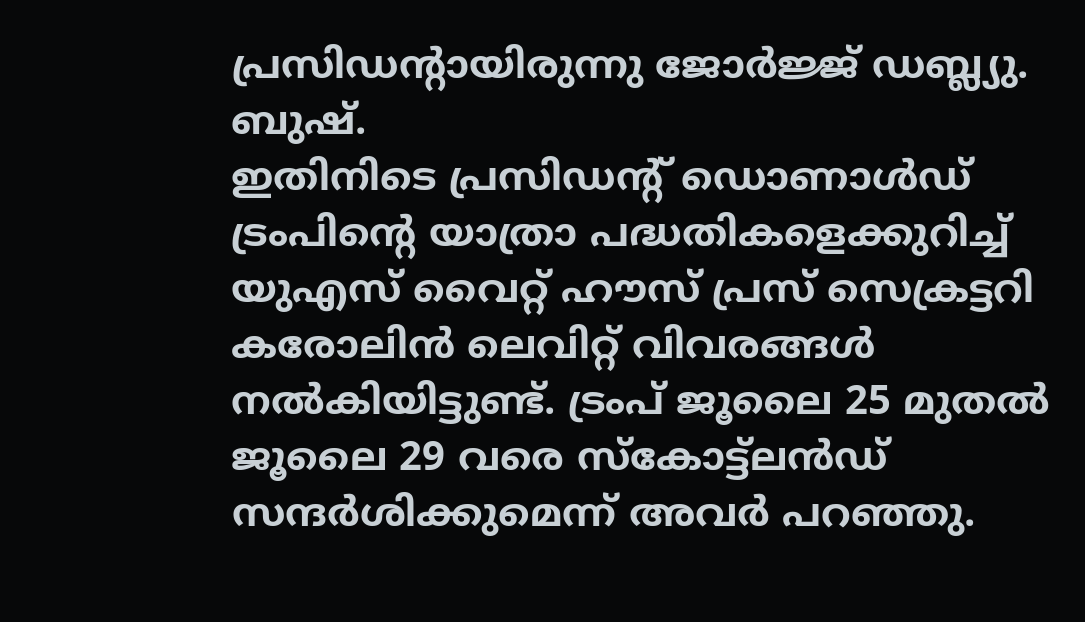പ്രസിഡന്റായിരുന്നു ജോർജ്ജ് ഡബ്ല്യു. ബുഷ്.
ഇതിനിടെ പ്രസിഡന്റ് ഡൊണാൾഡ് ട്രംപിന്റെ യാത്രാ പദ്ധതികളെക്കുറിച്ച് യുഎസ് വൈറ്റ് ഹൗസ് പ്രസ് സെക്രട്ടറി കരോലിൻ ലെവിറ്റ് വിവരങ്ങൾ നൽകിയിട്ടുണ്ട്. ട്രംപ് ജൂലൈ 25 മുതൽ ജൂലൈ 29 വരെ സ്കോട്ട്ലൻഡ് സന്ദർശിക്കുമെന്ന് അവർ പറഞ്ഞു.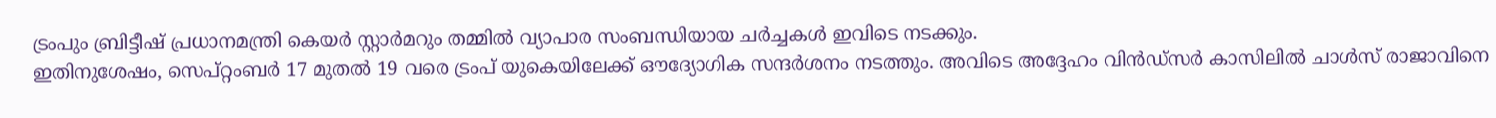ട്രംപും ബ്രിട്ടീഷ് പ്രധാനമന്ത്രി കെയർ സ്റ്റാർമറും തമ്മിൽ വ്യാപാര സംബന്ധിയായ ചർച്ചകൾ ഇവിടെ നടക്കും.
ഇതിനുശേഷം, സെപ്റ്റംബർ 17 മുതൽ 19 വരെ ട്രംപ് യുകെയിലേക്ക് ഔദ്യോഗിക സന്ദർശനം നടത്തും. അവിടെ അദ്ദേഹം വിൻഡ്സർ കാസിലിൽ ചാൾസ് രാജാവിനെ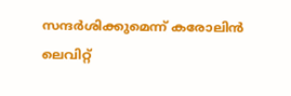സന്ദർശിക്കുമെന്ന് കരോലിൻ ലെവിറ്റ്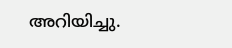അറിയിച്ചു.